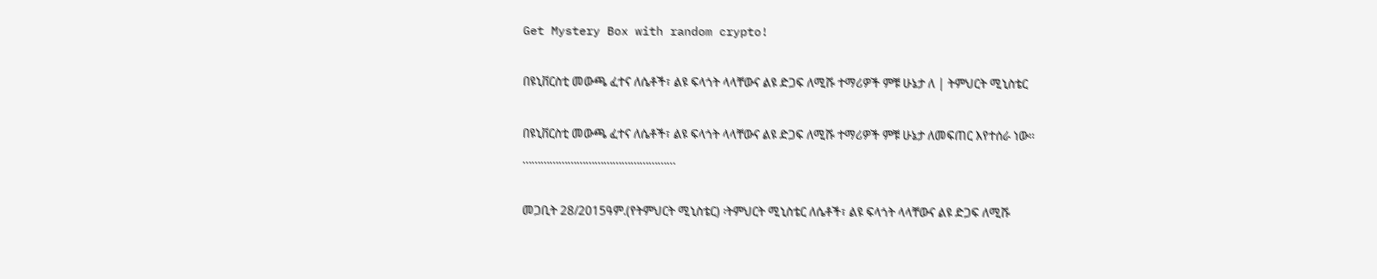Get Mystery Box with random crypto!

በዩኒቨርስቲ መውጫ ፈተና ለሴቶች፣ ልዩ ፍላጎት ላላቸውና ልዩ ድጋፍ ለሚሹ ተማሪዎች ምቹ ሁኔታ ለ | ትምህርት ሚኒስቴር

በዩኒቨርስቲ መውጫ ፈተና ለሴቶች፣ ልዩ ፍላጎት ላላቸውና ልዩ ድጋፍ ለሚሹ ተማሪዎች ምቹ ሁኔታ ለመፍጠር እየተሰራ ነው፡፡
……………………………………………

መጋቢት 28/2015ዓም.(የትምህርት ሚኒስቴር) ፡ትምህርት ሚኒስቴር ለሴቶች፣ ልዩ ፍላጎት ላላቸውና ልዩ ድጋፍ ለሚሹ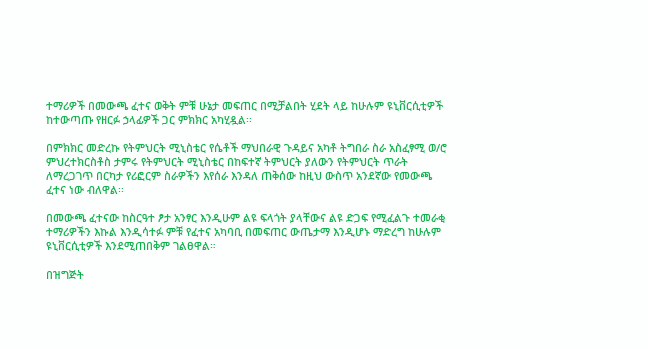ተማሪዎች በመውጫ ፈተና ወቅት ምቹ ሁኔታ መፍጠር በሚቻልበት ሂደት ላይ ከሁሉም ዩኒቨርሲቲዎች ከተውጣጡ የዘርፉ ኃላፊዎች ጋር ምክክር አካሂዷል፡፡

በምክክር መድረኩ የትምህርት ሚኒስቴር የሴቶች ማህበራዊ ጉዳይና አካቶ ትግበራ ስራ አስፈፃሚ ወ/ሮ ምህረተክርስቶስ ታምሩ የትምህርት ሚኒስቴር በከፍተኛ ትምህርት ያለውን የትምህርት ጥራት ለማረጋገጥ በርካታ የሪፎርም ስራዎችን እየሰራ እንዳለ ጠቅሰው ከዚህ ውስጥ አንደኛው የመውጫ ፈተና ነው ብለዋል፡፡

በመውጫ ፈተናው ከስርዓተ ፆታ አንፃር እንዲሁም ልዩ ፍላጎት ያላቸውና ልዩ ድጋፍ የሚፈልጉ ተመራቂ ተማሪዎችን እኩል እንዲሳተፉ ምቹ የፈተና አካባቢ በመፍጠር ውጤታማ እንዲሆኑ ማድረግ ከሁሉም ዩኒቨርሲቲዎች እንደሚጠበቅም ገልፀዋል።

በዝግጅት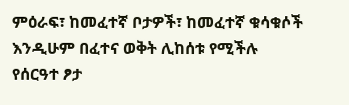ምዕራፍ፣ ከመፈተኛ ቦታዎች፣ ከመፈተኛ ቁሳቁሶች እንዲሁም በፈተና ወቅት ሊከሰቱ የሚችሉ የሰርዓተ ፆታ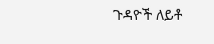ጉዳዮች ለይቶ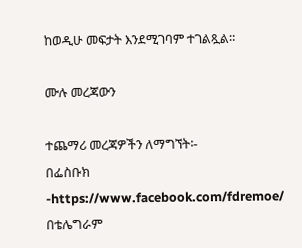ከወዲሁ መፍታት እንደሚገባም ተገልጿል።

ሙሉ መረጃውን

ተጨማሪ መረጃዎችን ለማግኘት፡-
በፌስቡክ -https://www.facebook.com/fdremoe/
በቴሌግራም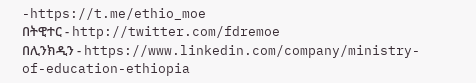-https://t.me/ethio_moe
በትዊተር - http://twitter.com/fdremoe
በሊንክዲን - https://www.linkedin.com/company/ministry-of-education-ethiopia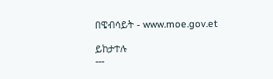በዌብሳይት - www.moe.gov.et

ይከታተሉ
---